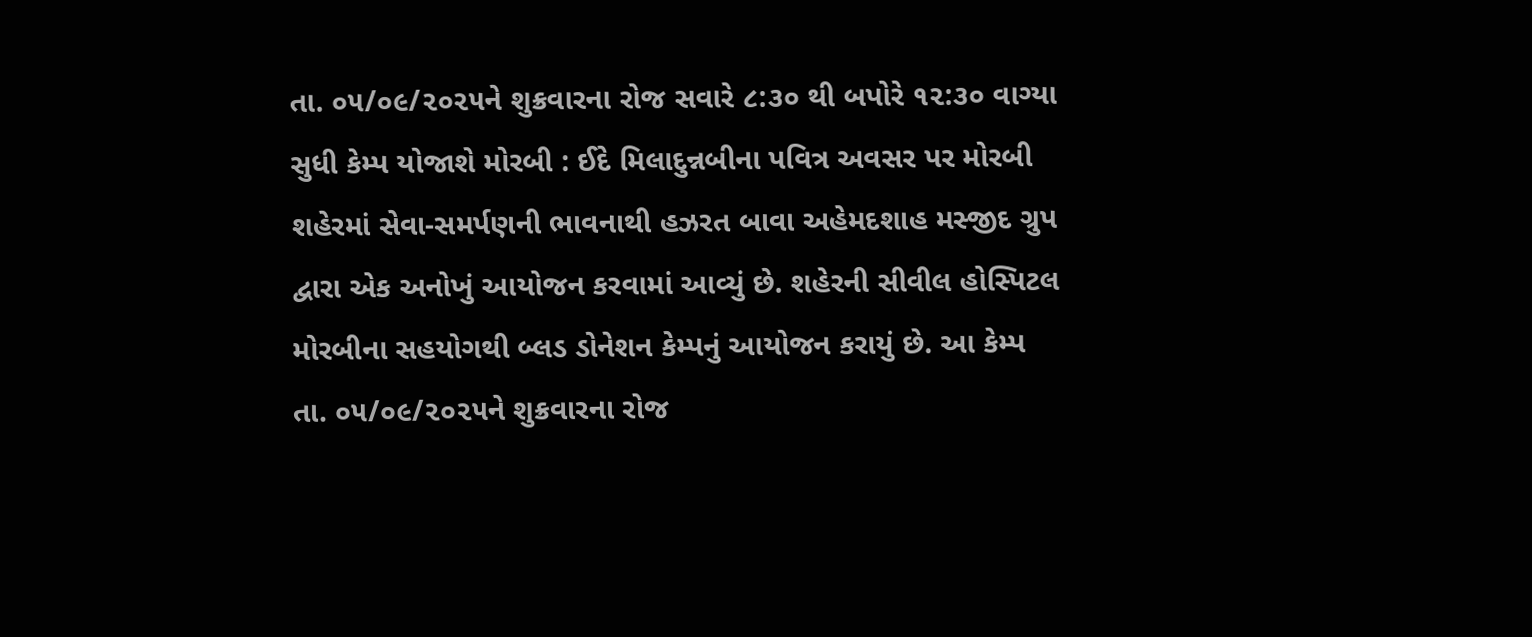તા. ૦૫/૦૯/૨૦૨૫ને શુક્રવારના રોજ સવારે ૮:૩૦ થી બપોરે ૧૨:૩૦ વાગ્યા સુધી કેમ્પ યોજાશે મોરબી : ઈદે મિલાદુન્નબીના પવિત્ર અવસર પર મોરબી શહેરમાં સેવા-સમર્પણની ભાવનાથી હઝરત બાવા અહેમદશાહ મસ્જીદ ગ્રુપ દ્વારા એક અનોખું આયોજન કરવામાં આવ્યું છે. શહેરની સીવીલ હોસ્પિટલ મોરબીના સહયોગથી બ્લડ ડોનેશન કેમ્પનું આયોજન કરાયું છે. આ કેમ્પ તા. ૦૫/૦૯/૨૦૨૫ને શુક્રવારના રોજ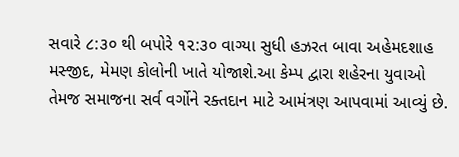સવારે ૮:૩૦ થી બપોરે ૧૨:૩૦ વાગ્યા સુધી હઝરત બાવા અહેમદશાહ મસ્જીદ, મેમણ કોલોની ખાતે યોજાશે.આ કેમ્પ દ્વારા શહેરના યુવાઓ તેમજ સમાજના સર્વ વર્ગોને રક્તદાન માટે આમંત્રણ આપવામાં આવ્યું છે.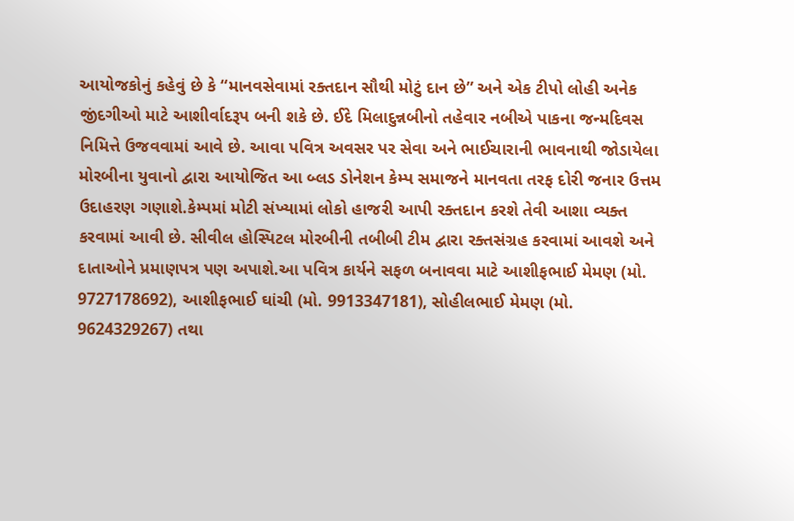આયોજકોનું કહેવું છે કે “માનવસેવામાં રક્તદાન સૌથી મોટું દાન છે” અને એક ટીપો લોહી અનેક જીંદગીઓ માટે આશીર્વાદરૂપ બની શકે છે. ઈદે મિલાદુન્નબીનો તહેવાર નબીએ પાકના જન્મદિવસ નિમિત્તે ઉજવવામાં આવે છે. આવા પવિત્ર અવસર પર સેવા અને ભાઈચારાની ભાવનાથી જોડાયેલા મોરબીના યુવાનો દ્વારા આયોજિત આ બ્લડ ડોનેશન કેમ્પ સમાજને માનવતા તરફ દોરી જનાર ઉત્તમ ઉદાહરણ ગણાશે.કેમ્પમાં મોટી સંખ્યામાં લોકો હાજરી આપી રક્તદાન કરશે તેવી આશા વ્યક્ત કરવામાં આવી છે. સીવીલ હોસ્પિટલ મોરબીની તબીબી ટીમ દ્વારા રક્તસંગ્રહ કરવામાં આવશે અને દાતાઓને પ્રમાણપત્ર પણ અપાશે.આ પવિત્ર કાર્યને સફળ બનાવવા માટે આશીફભાઈ મેમણ (મો. 9727178692), આશીફભાઈ ઘાંચી (મો. 9913347181), સોહીલભાઈ મેમણ (મો. 9624329267) તથા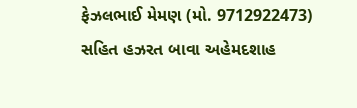ફેઝલભાઈ મેમણ (મો. 9712922473) સહિત હઝરત બાવા અહેમદશાહ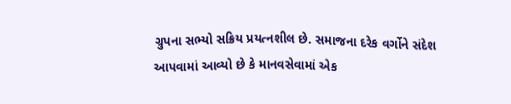ગ્રુપના સભ્યો સક્રિય પ્રયત્નશીલ છે. સમાજના દરેક વર્ગોને સંદેશ આપવામાં આવ્યો છે કે માનવસેવામાં એક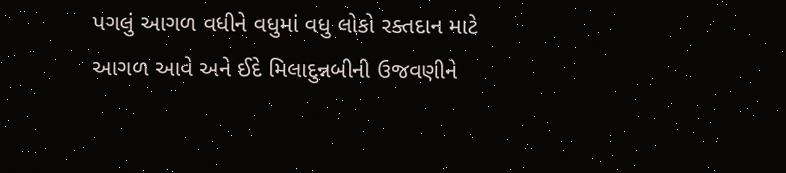પગલું આગળ વધીને વધુમાં વધુ લોકો રક્તદાન માટે આગળ આવે અને ઈદે મિલાદુન્નબીની ઉજવણીને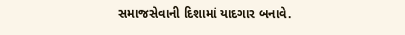સમાજસેવાની દિશામાં યાદગાર બનાવે.